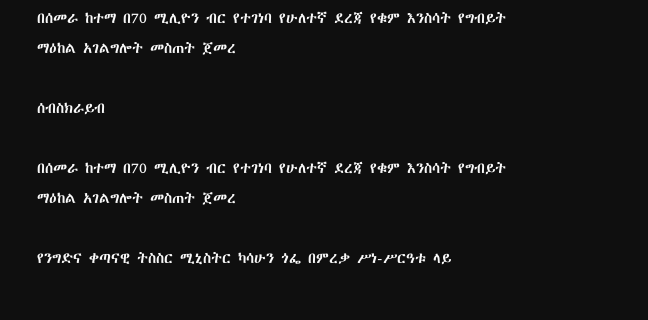በሰመራ ከተማ በ70 ሚሊዮን ብር የተገነባ የሁለተኛ ደረጃ የቁም እንስሳት የግብይት ማዕከል አገልግሎት መስጠት ጀመረ

ሰብስክራይብ

በሰመራ ከተማ በ70 ሚሊዮን ብር የተገነባ የሁለተኛ ደረጃ የቁም እንስሳት የግብይት ማዕከል አገልግሎት መስጠት ጀመረ

የንግድና ቀጣናዊ ትስስር ሚኒስትር ካሳሁን ጎፌ በምረቃ ሥነ-ሥርዓቱ ላይ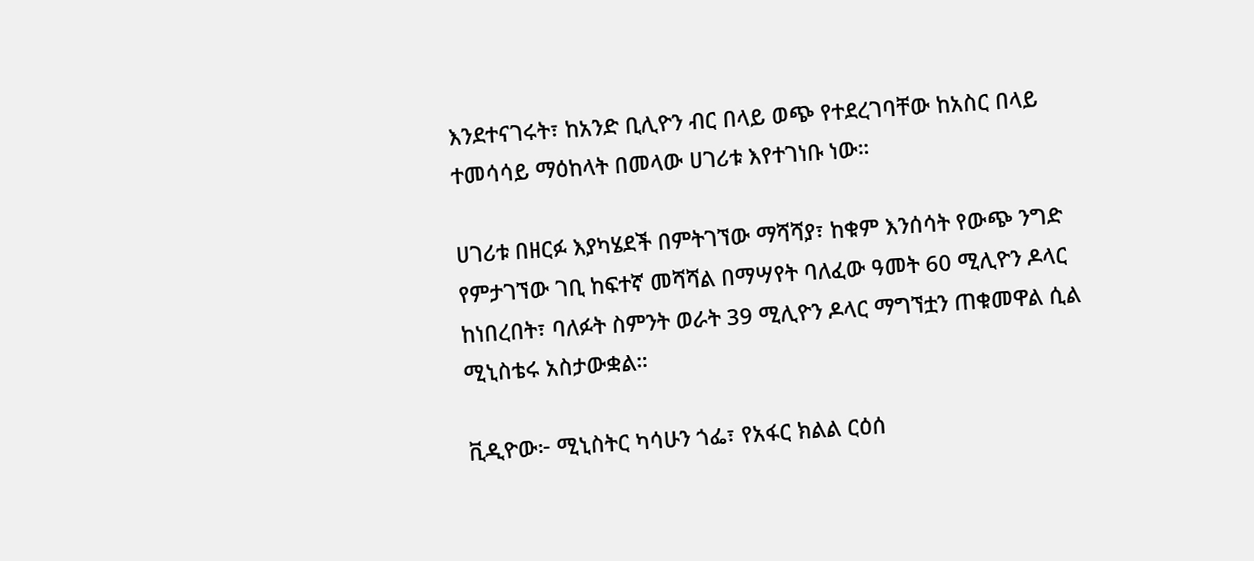እንደተናገሩት፣ ከአንድ ቢሊዮን ብር በላይ ወጭ የተደረገባቸው ከአስር በላይ ተመሳሳይ ማዕከላት በመላው ሀገሪቱ እየተገነቡ ነው።

ሀገሪቱ በዘርፉ እያካሄደች በምትገኘው ማሻሻያ፣ ከቁም እንሰሳት የውጭ ንግድ የምታገኘው ገቢ ከፍተኛ መሻሻል በማሣየት ባለፈው ዓመት 60 ሚሊዮን ዶላር ከነበረበት፣ ባለፉት ስምንት ወራት 39 ሚሊዮን ዶላር ማግኘቷን ጠቁመዋል ሲል ሚኒስቴሩ አስታውቋል።

ቪዲዮው፦ ሚኒስትር ካሳሁን ጎፌ፣ የአፋር ክልል ርዕሰ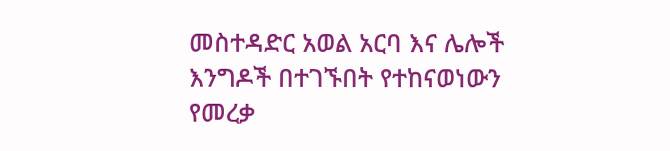መስተዳድር አወል አርባ እና ሌሎች እንግዶች በተገኙበት የተከናወነውን የመረቃ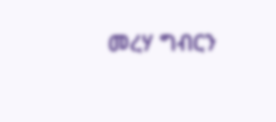መረሃ ግብርን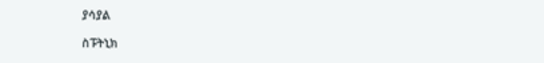ያሳያል

ስፑትኒክ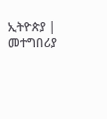ኢትዮጵያ | መተግበሪያ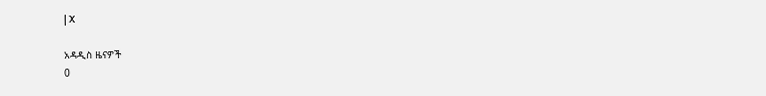| X

አዳዲስ ዜናዎች
0